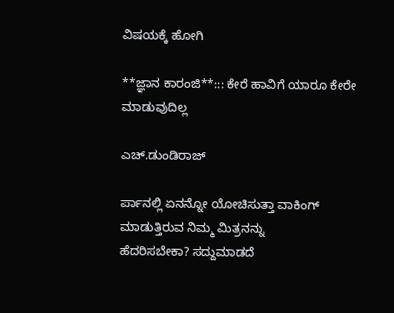ವಿಷಯಕ್ಕೆ ಹೋಗಿ

**ಜ್ಞಾನ ಕಾರಂಜಿ**::: ಕೇರೆ ಹಾವಿಗೆ ಯಾರೂ ಕೇರೇ ಮಾಡುವುದಿಲ್ಲ

ಎಚ್.ಡುಂಡಿರಾಜ್

ರ್ಪಾನಲ್ಲಿ ಏನನ್ನೋ ಯೋಚಿಸುತ್ತಾ ವಾಕಿಂಗ್ ಮಾಡುತ್ತಿರುವ ನಿಮ್ಮ ಮಿತ್ರನನ್ನು
ಹೆದರಿಸಬೇಕಾ? ಸದ್ದುಮಾಡದೆ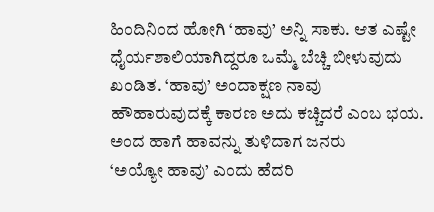ಹಿಂದಿನಿಂದ ಹೋಗಿ ‘ಹಾವು’ ಅನ್ನಿ ಸಾಕು. ಆತ ಎಷ್ಟೇ
ಧೈರ್ಯಶಾಲಿಯಾಗಿದ್ದರೂ ಒಮ್ಮೆ ಬೆಚ್ಚಿ ಬೀಳುವುದು ಖಂಡಿತ. ‘ಹಾವು’ ಅಂದಾಕ್ಷಣ ನಾವು
ಹೌಹಾರುವುದಕ್ಕೆ ಕಾರಣ ಅದು ಕಚ್ಚಿದರೆ ಎಂಬ ಭಯ. ಅಂದ ಹಾಗೆ ಹಾವನ್ನು ತುಳಿದಾಗ ಜನರು
‘ಅಯ್ಯೋ ಹಾವು’ ಎಂದು ಹೆದರಿ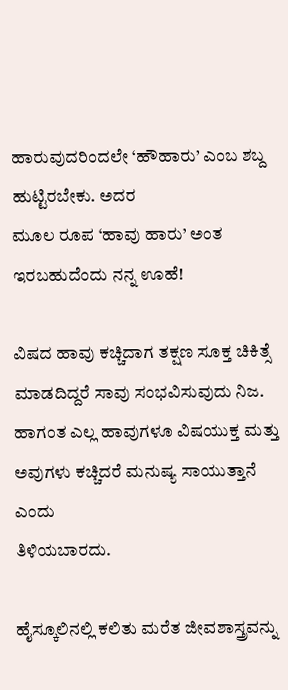ಹಾರುವುದರಿಂದಲೇ ‘ಹೌಹಾರು’ ಎಂಬ ಶಬ್ದ ಹುಟ್ಟಿರಬೇಕು. ಅದರ
ಮೂಲ ರೂಪ ‘ಹಾವು ಹಾರು’ ಅಂತ ಇರಬಹುದೆಂದು ನನ್ನ ಊಹೆ!

ವಿಷದ ಹಾವು ಕಚ್ಚಿದಾಗ ತಕ್ಷಣ ಸೂಕ್ತ ಚಿಕಿತ್ಸೆ ಮಾಡದಿದ್ದರೆ ಸಾವು ಸಂಭವಿಸುವುದು ನಿಜ.
ಹಾಗಂತ ಎಲ್ಲ ಹಾವುಗಳೂ ವಿಷಯುಕ್ತ ಮತ್ತು ಅವುಗಳು ಕಚ್ಚಿದರೆ ಮನುಷ್ಯ ಸಾಯುತ್ತಾನೆ ಎಂದು
ತಿಳಿಯಬಾರದು.

ಹೈಸ್ಕೂಲಿನಲ್ಲಿ ಕಲಿತು ಮರೆತ ಜೀವಶಾಸ್ತ್ರವನ್ನು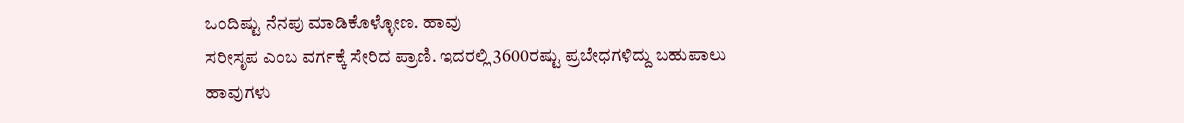ಒಂದಿಷ್ಟು ನೆನಪು ಮಾಡಿಕೊಳ್ಳೋಣ. ಹಾವು
ಸರೀಸೃಪ ಎಂಬ ವರ್ಗಕ್ಕೆ ಸೇರಿದ ಪ್ರಾಣಿ. ಇದರಲ್ಲಿ 3600ರಷ್ಟು ಪ್ರಬೇಧಗಳಿದ್ದು ಬಹುಪಾಲು
ಹಾವುಗಳು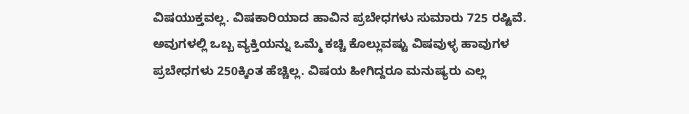ವಿಷಯುಕ್ತವಲ್ಲ. ವಿಷಕಾರಿಯಾದ ಹಾವಿನ ಪ್ರಬೇಧಗಳು ಸುಮಾರು 725 ರಷ್ಟಿವೆ.
ಅವುಗಳಲ್ಲಿ ಒಬ್ಬ ವ್ಯಕ್ತಿಯನ್ನು ಒಮ್ಮೆ ಕಚ್ಚಿ ಕೊಲ್ಲುವಷ್ಟು ವಿಷವುಳ್ಳ ಹಾವುಗಳ
ಪ್ರಬೇಧಗಳು 250ಕ್ಕಿಂತ ಹೆಚ್ಚಿಲ್ಲ. ವಿಷಯ ಹೀಗಿದ್ದರೂ ಮನುಷ್ಯರು ಎಲ್ಲ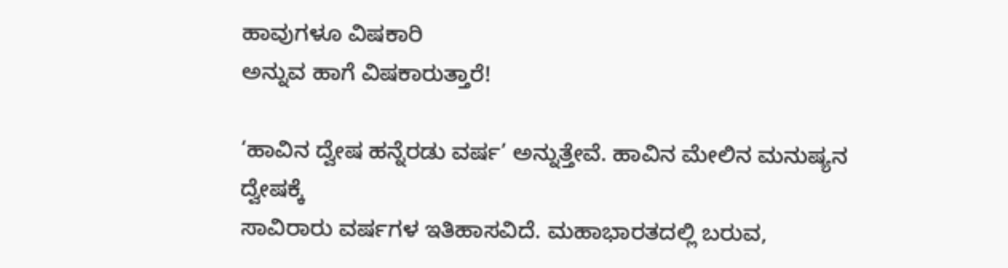ಹಾವುಗಳೂ ವಿಷಕಾರಿ
ಅನ್ನುವ ಹಾಗೆ ವಿಷಕಾರುತ್ತಾರೆ!

‘ಹಾವಿನ ದ್ವೇಷ ಹನ್ನೆರಡು ವರ್ಷ’ ಅನ್ನುತ್ತೇವೆ. ಹಾವಿನ ಮೇಲಿನ ಮನುಷ್ಯನ ದ್ವೇಷಕ್ಕೆ
ಸಾವಿರಾರು ವರ್ಷಗಳ ಇತಿಹಾಸವಿದೆ. ಮಹಾಭಾರತದಲ್ಲಿ ಬರುವ,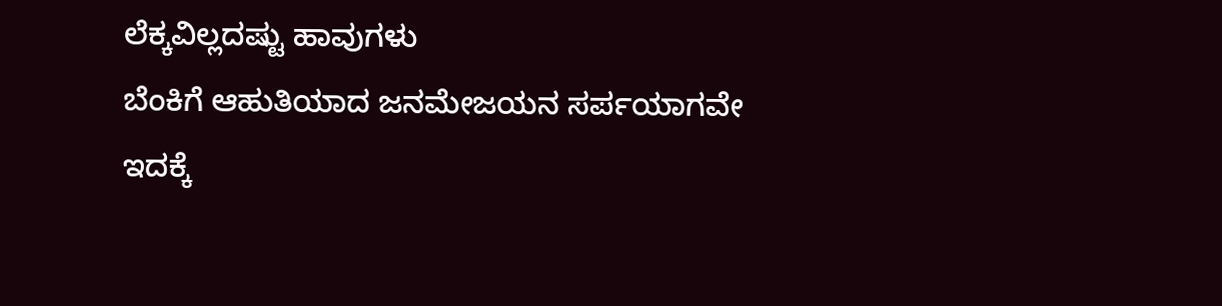ಲೆಕ್ಕವಿಲ್ಲದಷ್ಟು ಹಾವುಗಳು
ಬೆಂಕಿಗೆ ಆಹುತಿಯಾದ ಜನಮೇಜಯನ ಸರ್ಪಯಾಗವೇ ಇದಕ್ಕೆ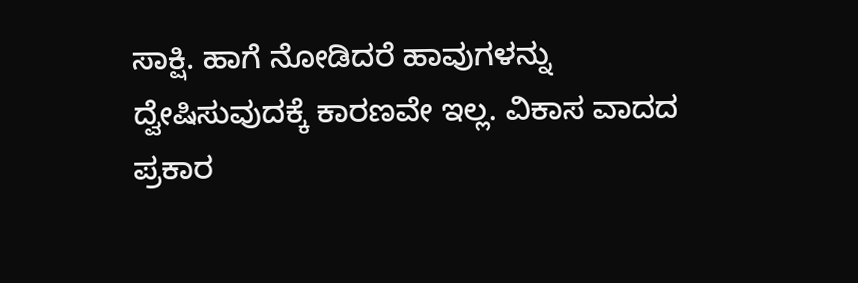ಸಾಕ್ಷಿ. ಹಾಗೆ ನೋಡಿದರೆ ಹಾವುಗಳನ್ನು
ದ್ವೇಷಿಸುವುದಕ್ಕೆ ಕಾರಣವೇ ಇಲ್ಲ. ವಿಕಾಸ ವಾದದ ಪ್ರಕಾರ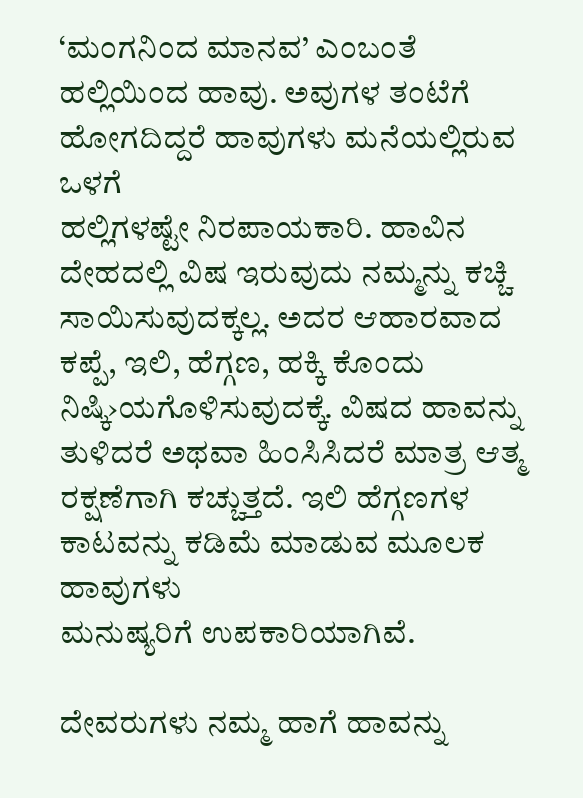‘ಮಂಗನಿಂದ ಮಾನವ’ ಎಂಬಂತೆ
ಹಲ್ಲಿಯಿಂದ ಹಾವು. ಅವುಗಳ ತಂಟೆಗೆ ಹೋಗದಿದ್ದರೆ ಹಾವುಗಳು ಮನೆಯಲ್ಲಿರುವ ಒಳಗೆ
ಹಲ್ಲಿಗಳಷ್ಟೇ ನಿರಪಾಯಕಾರಿ. ಹಾವಿನ ದೇಹದಲ್ಲಿ ವಿಷ ಇರುವುದು ನಮ್ಮನ್ನು ಕಚ್ಚಿ
ಸಾಯಿಸುವುದಕ್ಕಲ್ಲ. ಅದರ ಆಹಾರವಾದ ಕಪ್ಪೆ, ಇಲಿ, ಹೆಗ್ಗಣ, ಹಕ್ಕಿ ಕೊಂದು
ನಿಷ್ಕಿ›ಯಗೊಳಿಸುವುದಕ್ಕೆ. ವಿಷದ ಹಾವನ್ನು ತುಳಿದರೆ ಅಥವಾ ಹಿಂಸಿಸಿದರೆ ಮಾತ್ರ ಆತ್ಮ
ರಕ್ಷಣೆಗಾಗಿ ಕಚ್ಚುತ್ತದೆ. ಇಲಿ ಹೆಗ್ಗಣಗಳ ಕಾಟವನ್ನು ಕಡಿಮೆ ಮಾಡುವ ಮೂಲಕ ಹಾವುಗಳು
ಮನುಷ್ಯರಿಗೆ ಉಪಕಾರಿಯಾಗಿವೆ.

ದೇವರುಗಳು ನಮ್ಮ ಹಾಗೆ ಹಾವನ್ನು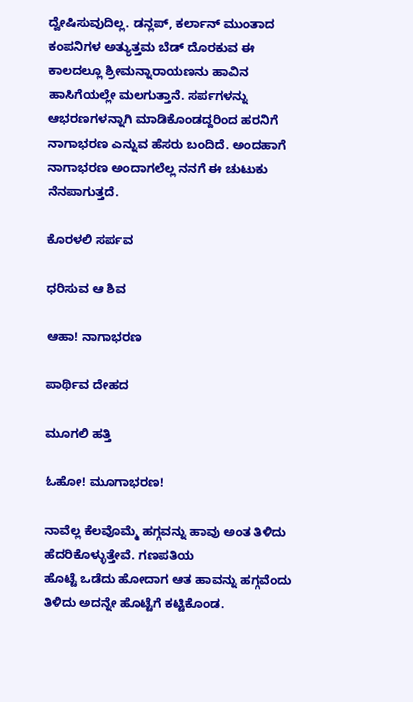ದ್ವೇಷಿಸುವುದಿಲ್ಲ. ಡನ್ಲಪ್, ಕರ್ಲಾನ್ ಮುಂತಾದ
ಕಂಪನಿಗಳ ಅತ್ಯುತ್ತಮ ಬೆಡ್ ದೊರಕುವ ಈ ಕಾಲದಲ್ಲೂ ಶ್ರೀಮನ್ನಾರಾಯಣನು ಹಾವಿನ
ಹಾಸಿಗೆಯಲ್ಲೇ ಮಲಗುತ್ತಾನೆ. ಸರ್ಪಗಳನ್ನು ಆಭರಣಗಳನ್ನಾಗಿ ಮಾಡಿಕೊಂಡದ್ದರಿಂದ ಹರನಿಗೆ
ನಾಗಾಭರಣ ಎನ್ನುವ ಹೆಸರು ಬಂದಿದೆ. ಅಂದಹಾಗೆ ನಾಗಾಭರಣ ಅಂದಾಗಲೆಲ್ಲ ನನಗೆ ಈ ಚುಟುಕು
ನೆನಪಾಗುತ್ತದೆ.

ಕೊರಳಲಿ ಸರ್ಪವ

ಧರಿಸುವ ಆ ಶಿವ

ಆಹಾ! ನಾಗಾಭರಣ

ಪಾರ್ಥಿವ ದೇಹದ

ಮೂಗಲಿ ಹತ್ತಿ

ಓಹೋ! ಮೂಗಾಭರಣ!

ನಾವೆಲ್ಲ ಕೆಲವೊಮ್ಮೆ ಹಗ್ಗವನ್ನು ಹಾವು ಅಂತ ತಿಳಿದು ಹೆದರಿಕೊಳ್ಳುತ್ತೇವೆ. ಗಣಪತಿಯ
ಹೊಟ್ಟೆ ಒಡೆದು ಹೋದಾಗ ಆತ ಹಾವನ್ನು ಹಗ್ಗವೆಂದು ತಿಳಿದು ಅದನ್ನೇ ಹೊಟ್ಟೆಗೆ ಕಟ್ಟಿಕೊಂಡ.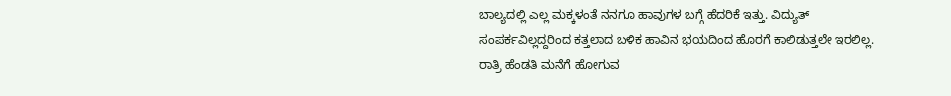ಬಾಲ್ಯದಲ್ಲಿ ಎಲ್ಲ ಮಕ್ಕಳಂತೆ ನನಗೂ ಹಾವುಗಳ ಬಗ್ಗೆ ಹೆದರಿಕೆ ಇತ್ತು. ವಿದ್ಯುತ್
ಸಂಪರ್ಕವಿಲ್ಲದ್ದರಿಂದ ಕತ್ತಲಾದ ಬಳಿಕ ಹಾವಿನ ಭಯದಿಂದ ಹೊರಗೆ ಕಾಲಿಡುತ್ತಲೇ ಇರಲಿಲ್ಲ.
ರಾತ್ರಿ ಹೆಂಡತಿ ಮನೆಗೆ ಹೋಗುವ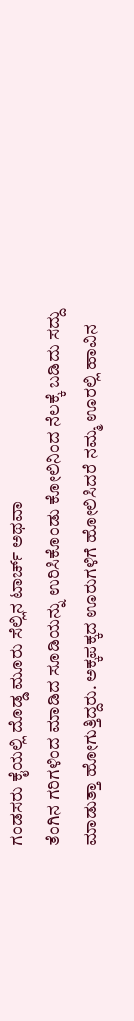ಗಂಡಸರು ಕೈಯಲ್ಲಿ ದೊಡ್ಡ ಮೂರು ಸೆಲ್ಲಿನ ಟಾರ್ಚ್ ಅಥವಾ
ತೆಂಗಿನ ಗರಿಗಳಿಂದ ಮಾಡಿದ ಸೂಡಿಯನ್ನು ಉರಿಸಿಕೊಂಡು ಕೋಲಿನಿಂದ ನೆಲಕ್ಕೆ ಬಡಿದು ಸದ್ದು
ಮಾಡುತ್ತಾ ಹೋಗುತ್ತಿದ್ದರು. ಅಕ್ಕಪಕ್ಕದ ಊರುಗಳಿಗೆ ಹೋಲಿಸಿದರೆ ನಮ್ಮ ಊರಲ್ಲಿ ಹಾವಿನ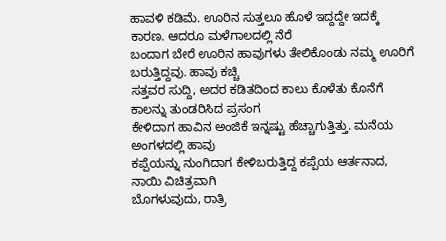ಹಾವಳಿ ಕಡಿಮೆ. ಊರಿನ ಸುತ್ತಲೂ ಹೊಳೆ ಇದ್ದದ್ದೇ ಇದಕ್ಕೆ ಕಾರಣ. ಆದರೂ ಮಳೆಗಾಲದಲ್ಲಿ ನೆರೆ
ಬಂದಾಗ ಬೇರೆ ಊರಿನ ಹಾವುಗಳು ತೇಲಿಕೊಂಡು ನಮ್ಮ ಊರಿಗೆ ಬರುತ್ತಿದ್ದವು. ಹಾವು ಕಚ್ಚಿ
ಸತ್ತವರ ಸುದ್ದಿ, ಅದರ ಕಡಿತದಿಂದ ಕಾಲು ಕೊಳೆತು ಕೊನೆಗೆ ಕಾಲನ್ನು ತುಂಡರಿಸಿದ ಪ್ರಸಂಗ
ಕೇಳಿದಾಗ ಹಾವಿನ ಅಂಜಿಕೆ ಇನ್ನಷ್ಟು ಹೆಚ್ಚಾಗುತ್ತಿತ್ತು. ಮನೆಯ ಅಂಗಳದಲ್ಲಿ ಹಾವು
ಕಪ್ಪೆಯನ್ನು ನುಂಗಿದಾಗ ಕೇಳಿಬರುತ್ತಿದ್ದ ಕಪ್ಪೆಯ ಆರ್ತನಾದ, ನಾಯಿ ವಿಚಿತ್ರವಾಗಿ
ಬೊಗಳುವುದು, ರಾತ್ರಿ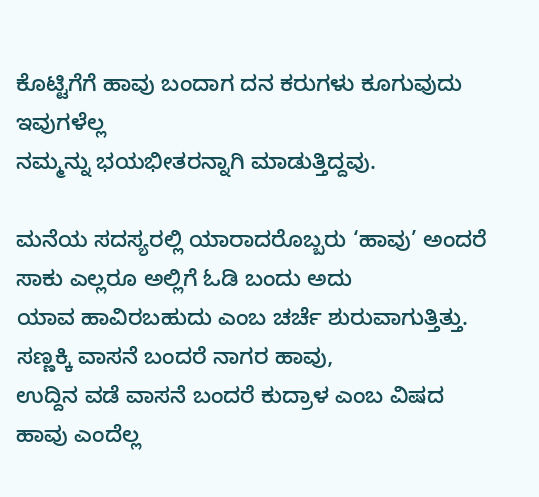ಕೊಟ್ಟಿಗೆಗೆ ಹಾವು ಬಂದಾಗ ದನ ಕರುಗಳು ಕೂಗುವುದು ಇವುಗಳೆಲ್ಲ
ನಮ್ಮನ್ನು ಭಯಭೀತರನ್ನಾಗಿ ಮಾಡುತ್ತಿದ್ದವು.

ಮನೆಯ ಸದಸ್ಯರಲ್ಲಿ ಯಾರಾದರೊಬ್ಬರು ‘ಹಾವು’ ಅಂದರೆ ಸಾಕು ಎಲ್ಲರೂ ಅಲ್ಲಿಗೆ ಓಡಿ ಬಂದು ಅದು
ಯಾವ ಹಾವಿರಬಹುದು ಎಂಬ ಚರ್ಚೆ ಶುರುವಾಗುತ್ತಿತ್ತು. ಸಣ್ಣಕ್ಕಿ ವಾಸನೆ ಬಂದರೆ ನಾಗರ ಹಾವು,
ಉದ್ದಿನ ವಡೆ ವಾಸನೆ ಬಂದರೆ ಕುದ್ರಾಳ ಎಂಬ ವಿಷದ ಹಾವು ಎಂದೆಲ್ಲ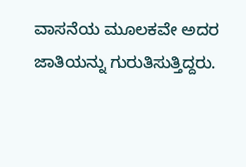ವಾಸನೆಯ ಮೂಲಕವೇ ಅದರ
ಜಾತಿಯನ್ನು ಗುರುತಿಸುತ್ತಿದ್ದರು.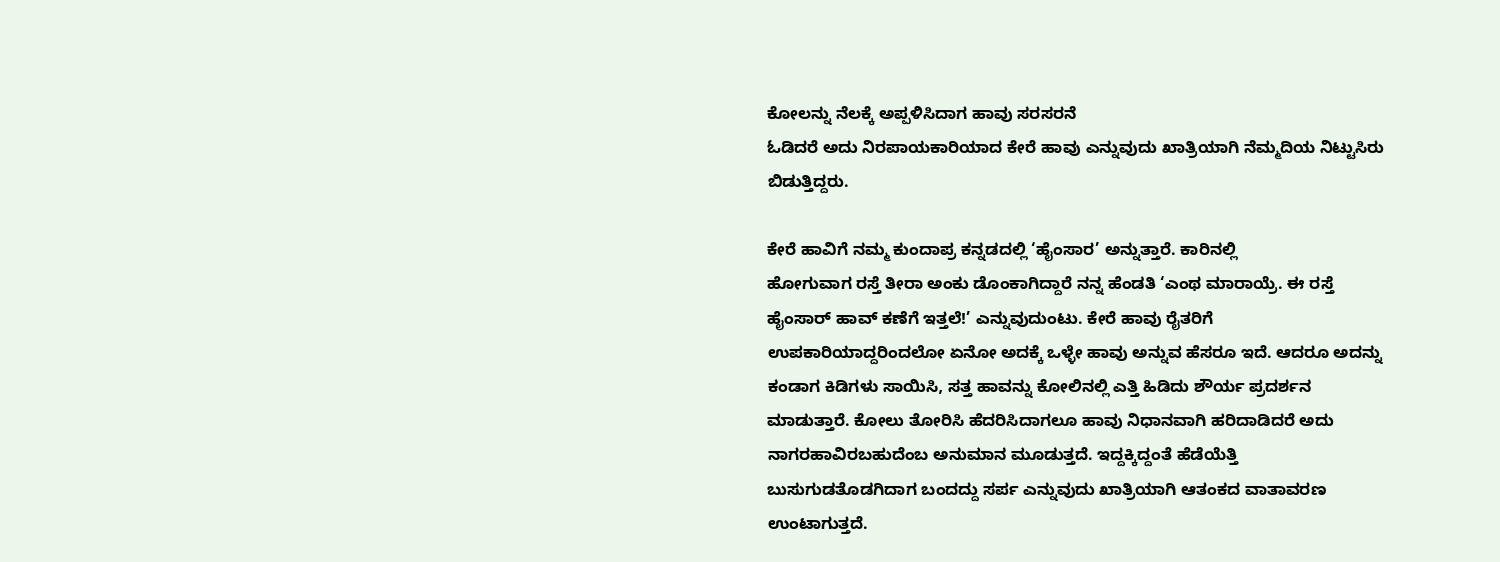ಕೋಲನ್ನು ನೆಲಕ್ಕೆ ಅಪ್ಪಳಿಸಿದಾಗ ಹಾವು ಸರಸರನೆ
ಓಡಿದರೆ ಅದು ನಿರಪಾಯಕಾರಿಯಾದ ಕೇರೆ ಹಾವು ಎನ್ನುವುದು ಖಾತ್ರಿಯಾಗಿ ನೆಮ್ಮದಿಯ ನಿಟ್ಟುಸಿರು
ಬಿಡುತ್ತಿದ್ದರು.

ಕೇರೆ ಹಾವಿಗೆ ನಮ್ಮ ಕುಂದಾಪ್ರ ಕನ್ನಡದಲ್ಲಿ ‘ಹೈಂಸಾರ’ ಅನ್ನುತ್ತಾರೆ. ಕಾರಿನಲ್ಲಿ
ಹೋಗುವಾಗ ರಸ್ತೆ ತೀರಾ ಅಂಕು ಡೊಂಕಾಗಿದ್ದಾರೆ ನನ್ನ ಹೆಂಡತಿ ‘ಎಂಥ ಮಾರಾಯ್ರೆ. ಈ ರಸ್ತೆ
ಹೈಂಸಾರ್ ಹಾವ್ ಕಣೆಗೆ ಇತ್ತಲೆ!’ ಎನ್ನುವುದುಂಟು. ಕೇರೆ ಹಾವು ರೈತರಿಗೆ
ಉಪಕಾರಿಯಾದ್ದರಿಂದಲೋ ಏನೋ ಅದಕ್ಕೆ ಒಳ್ಳೇ ಹಾವು ಅನ್ನುವ ಹೆಸರೂ ಇದೆ. ಆದರೂ ಅದನ್ನು
ಕಂಡಾಗ ಕಿಡಿಗಳು ಸಾಯಿಸಿ, ಸತ್ತ ಹಾವನ್ನು ಕೋಲಿನಲ್ಲಿ ಎತ್ತಿ ಹಿಡಿದು ಶೌರ್ಯ ಪ್ರದರ್ಶನ
ಮಾಡುತ್ತಾರೆ. ಕೋಲು ತೋರಿಸಿ ಹೆದರಿಸಿದಾಗಲೂ ಹಾವು ನಿಧಾನವಾಗಿ ಹರಿದಾಡಿದರೆ ಅದು
ನಾಗರಹಾವಿರಬಹುದೆಂಬ ಅನುಮಾನ ಮೂಡುತ್ತದೆ. ಇದ್ದಕ್ಕಿದ್ದಂತೆ ಹೆಡೆಯೆತ್ತಿ
ಬುಸುಗುಡತೊಡಗಿದಾಗ ಬಂದದ್ದು ಸರ್ಪ ಎನ್ನುವುದು ಖಾತ್ರಿಯಾಗಿ ಆತಂಕದ ವಾತಾವರಣ
ಉಂಟಾಗುತ್ತದೆ.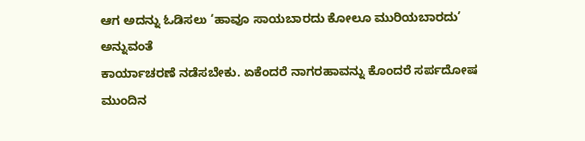ಆಗ ಅದನ್ನು ಓಡಿಸಲು ‘ಹಾವೂ ಸಾಯಬಾರದು ಕೋಲೂ ಮುರಿಯಬಾರದು’ ಅನ್ನುವಂತೆ
ಕಾರ್ಯಾಚರಣೆ ನಡೆಸಬೇಕು. ಏಕೆಂದರೆ ನಾಗರಹಾವನ್ನು ಕೊಂದರೆ ಸರ್ಪದೋಷ ಮುಂದಿನ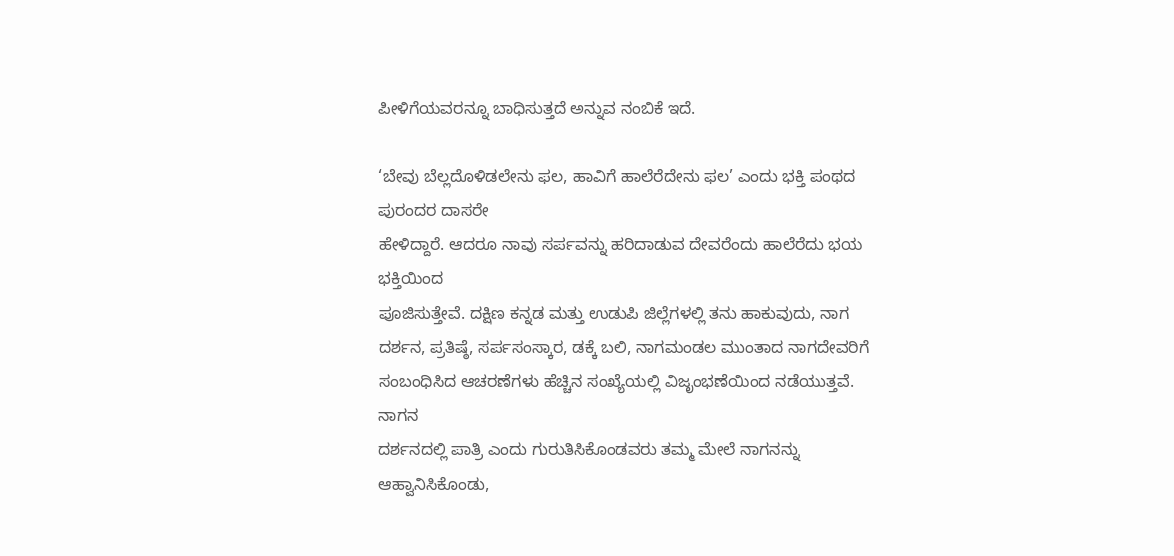ಪೀಳಿಗೆಯವರನ್ನೂ ಬಾಧಿಸುತ್ತದೆ ಅನ್ನುವ ನಂಬಿಕೆ ಇದೆ.

‘ಬೇವು ಬೆಲ್ಲದೊಳಿಡಲೇನು ಫಲ, ಹಾವಿಗೆ ಹಾಲೆರೆದೇನು ಫಲ’ ಎಂದು ಭಕ್ತಿ ಪಂಥದ ಪುರಂದರ ದಾಸರೇ
ಹೇಳಿದ್ದಾರೆ. ಆದರೂ ನಾವು ಸರ್ಪವನ್ನು ಹರಿದಾಡುವ ದೇವರೆಂದು ಹಾಲೆರೆದು ಭಯ ಭಕ್ತಿಯಿಂದ
ಪೂಜಿಸುತ್ತೇವೆ. ದಕ್ಷಿಣ ಕನ್ನಡ ಮತ್ತು ಉಡುಪಿ ಜಿಲ್ಲೆಗಳಲ್ಲಿ ತನು ಹಾಕುವುದು, ನಾಗ
ದರ್ಶನ, ಪ್ರತಿಷ್ಠೆ, ಸರ್ಪಸಂಸ್ಕಾರ, ಡಕ್ಕೆ ಬಲಿ, ನಾಗಮಂಡಲ ಮುಂತಾದ ನಾಗದೇವರಿಗೆ
ಸಂಬಂಧಿಸಿದ ಆಚರಣೆಗಳು ಹೆಚ್ಚಿನ ಸಂಖ್ಯೆಯಲ್ಲಿ ವಿಜೃಂಭಣೆಯಿಂದ ನಡೆಯುತ್ತವೆ. ನಾಗನ
ದರ್ಶನದಲ್ಲಿ ಪಾತ್ರಿ ಎಂದು ಗುರುತಿಸಿಕೊಂಡವರು ತಮ್ಮ ಮೇಲೆ ನಾಗನನ್ನು ಆಹ್ವಾನಿಸಿಕೊಂಡು,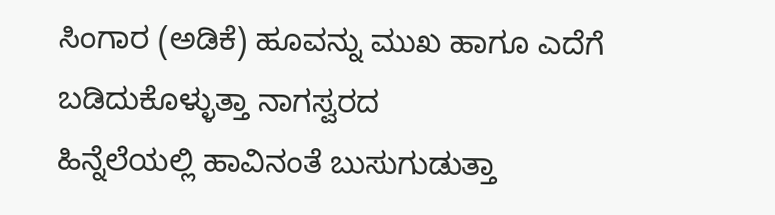ಸಿಂಗಾರ (ಅಡಿಕೆ) ಹೂವನ್ನು ಮುಖ ಹಾಗೂ ಎದೆಗೆ ಬಡಿದುಕೊಳ್ಳುತ್ತಾ ನಾಗಸ್ವರದ
ಹಿನ್ನೆಲೆಯಲ್ಲಿ ಹಾವಿನಂತೆ ಬುಸುಗುಡುತ್ತಾ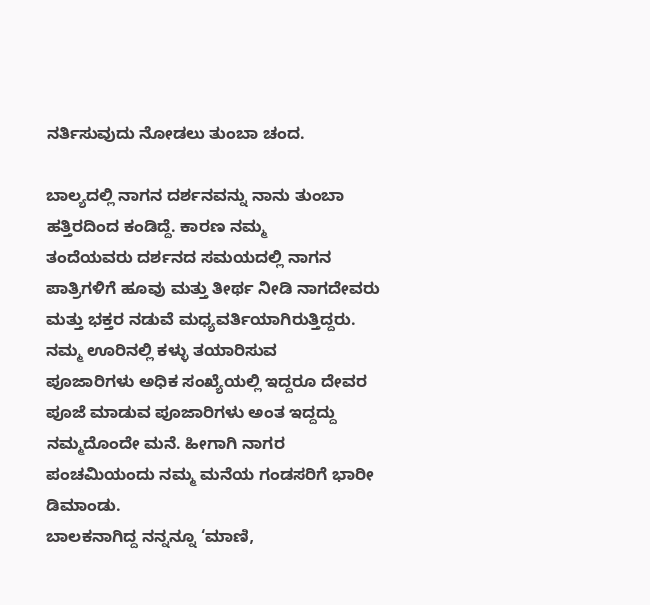ನರ್ತಿಸುವುದು ನೋಡಲು ತುಂಬಾ ಚಂದ.

ಬಾಲ್ಯದಲ್ಲಿ ನಾಗನ ದರ್ಶನವನ್ನು ನಾನು ತುಂಬಾ ಹತ್ತಿರದಿಂದ ಕಂಡಿದ್ದೆ. ಕಾರಣ ನಮ್ಮ
ತಂದೆಯವರು ದರ್ಶನದ ಸಮಯದಲ್ಲಿ ನಾಗನ ಪಾತ್ರಿಗಳಿಗೆ ಹೂವು ಮತ್ತು ತೀರ್ಥ ನೀಡಿ ನಾಗದೇವರು
ಮತ್ತು ಭಕ್ತರ ನಡುವೆ ಮಧ್ಯವರ್ತಿಯಾಗಿರುತ್ತಿದ್ದರು. ನಮ್ಮ ಊರಿನಲ್ಲಿ ಕಳ್ಳು ತಯಾರಿಸುವ
ಪೂಜಾರಿಗಳು ಅಧಿಕ ಸಂಖ್ಯೆಯಲ್ಲಿ ಇದ್ದರೂ ದೇವರ ಪೂಜೆ ಮಾಡುವ ಪೂಜಾರಿಗಳು ಅಂತ ಇದ್ದದ್ದು
ನಮ್ಮದೊಂದೇ ಮನೆ. ಹೀಗಾಗಿ ನಾಗರ ಪಂಚಮಿಯಂದು ನಮ್ಮ ಮನೆಯ ಗಂಡಸರಿಗೆ ಭಾರೀ ಡಿಮಾಂಡು.
ಬಾಲಕನಾಗಿದ್ದ ನನ್ನನ್ನೂ ‘ಮಾಣಿ,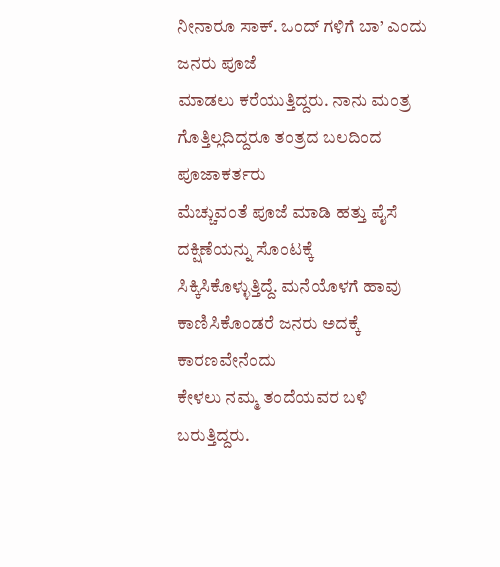ನೀನಾರೂ ಸಾಕ್. ಒಂದ್ ಗಳಿಗೆ ಬಾ’ ಎಂದು ಜನರು ಪೂಜೆ
ಮಾಡಲು ಕರೆಯುತ್ತಿದ್ದರು. ನಾನು ಮಂತ್ರ ಗೊತ್ತಿಲ್ಲದಿದ್ದರೂ ತಂತ್ರದ ಬಲದಿಂದ ಪೂಜಾಕರ್ತರು
ಮೆಚ್ಚುವಂತೆ ಪೂಜೆ ಮಾಡಿ ಹತ್ತು ಪೈಸೆ ದಕ್ಷಿಣೆಯನ್ನು ಸೊಂಟಕ್ಕೆ
ಸಿಕ್ಕಿಸಿಕೊಳ್ಳುತ್ತಿದ್ದೆ. ಮನೆಯೊಳಗೆ ಹಾವು ಕಾಣಿಸಿಕೊಂಡರೆ ಜನರು ಅದಕ್ಕೆ ಕಾರಣವೇನೆಂದು
ಕೇಳಲು ನಮ್ಮ ತಂದೆಯವರ ಬಳಿ ಬರುತ್ತಿದ್ದರು.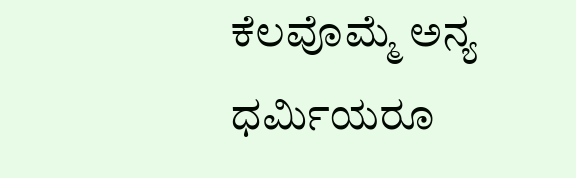ಕೆಲವೊಮ್ಮೆ ಅನ್ಯ ಧರ್ವಿುಯರೂ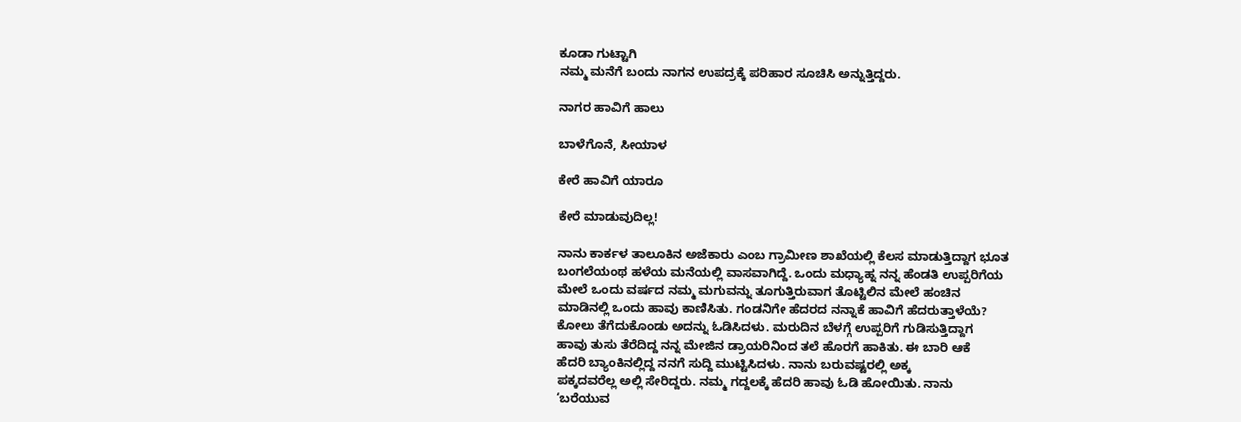ಕೂಡಾ ಗುಟ್ಟಾಗಿ
ನಮ್ಮ ಮನೆಗೆ ಬಂದು ನಾಗನ ಉಪದ್ರಕ್ಕೆ ಪರಿಹಾರ ಸೂಚಿಸಿ ಅನ್ನುತ್ತಿದ್ದರು.

ನಾಗರ ಹಾವಿಗೆ ಹಾಲು

ಬಾಳೆಗೊನೆ, ಸೀಯಾಳ

ಕೇರೆ ಹಾವಿಗೆ ಯಾರೂ

ಕೇರೆ ಮಾಡುವುದಿಲ್ಲ!

ನಾನು ಕಾರ್ಕಳ ತಾಲೂಕಿನ ಅಜೆಕಾರು ಎಂಬ ಗ್ರಾಮೀಣ ಶಾಖೆಯಲ್ಲಿ ಕೆಲಸ ಮಾಡುತ್ತಿದ್ದಾಗ ಭೂತ
ಬಂಗಲೆಯಂಥ ಹಳೆಯ ಮನೆಯಲ್ಲಿ ವಾಸವಾಗಿದ್ದೆ. ಒಂದು ಮಧ್ಯಾಹ್ನ ನನ್ನ ಹೆಂಡತಿ ಉಪ್ಪರಿಗೆಯ
ಮೇಲೆ ಒಂದು ವರ್ಷದ ನಮ್ಮ ಮಗುವನ್ನು ತೂಗುತ್ತಿರುವಾಗ ತೊಟ್ಟಿಲಿನ ಮೇಲೆ ಹಂಚಿನ
ಮಾಡಿನಲ್ಲಿ ಒಂದು ಹಾವು ಕಾಣಿಸಿತು. ಗಂಡನಿಗೇ ಹೆದರದ ನನ್ನಾಕೆ ಹಾವಿಗೆ ಹೆದರುತ್ತಾಳೆಯೆ?
ಕೋಲು ತೆಗೆದುಕೊಂಡು ಅದನ್ನು ಓಡಿಸಿದಳು. ಮರುದಿನ ಬೆಳಗ್ಗೆ ಉಪ್ಪರಿಗೆ ಗುಡಿಸುತ್ತಿದ್ದಾಗ
ಹಾವು ತುಸು ತೆರೆದಿದ್ದ ನನ್ನ ಮೇಜಿನ ಡ್ರಾಯರಿನಿಂದ ತಲೆ ಹೊರಗೆ ಹಾಕಿತು. ಈ ಬಾರಿ ಆಕೆ
ಹೆದರಿ ಬ್ಯಾಂಕಿನಲ್ಲಿದ್ದ ನನಗೆ ಸುದ್ದಿ ಮುಟ್ಟಿಸಿದಳು. ನಾನು ಬರುವಷ್ಟರಲ್ಲಿ ಅಕ್ಕ
ಪಕ್ಕದವರೆಲ್ಲ ಅಲ್ಲಿ ಸೇರಿದ್ದರು. ನಮ್ಮ ಗದ್ದಲಕ್ಕೆ ಹೆದರಿ ಹಾವು ಓಡಿ ಹೋಯಿತು. ನಾನು
‘ಬರೆಯುವ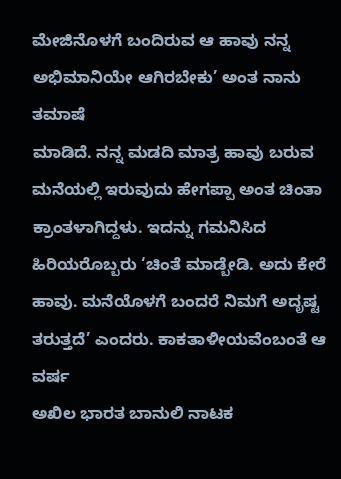ಮೇಜಿನೊಳಗೆ ಬಂದಿರುವ ಆ ಹಾವು ನನ್ನ ಅಭಿಮಾನಿಯೇ ಆಗಿರಬೇಕು’ ಅಂತ ನಾನು ತಮಾಷೆ
ಮಾಡಿದೆ. ನನ್ನ ಮಡದಿ ಮಾತ್ರ ಹಾವು ಬರುವ ಮನೆಯಲ್ಲಿ ಇರುವುದು ಹೇಗಪ್ಪಾ ಅಂತ ಚಿಂತಾ
ಕ್ರಾಂತಳಾಗಿದ್ದಳು. ಇದನ್ನು ಗಮನಿಸಿದ ಹಿರಿಯರೊಬ್ಬರು ‘ಚಿಂತೆ ಮಾಡ್ಬೇಡಿ. ಅದು ಕೇರೆ
ಹಾವು. ಮನೆಯೊಳಗೆ ಬಂದರೆ ನಿಮಗೆ ಅದೃಷ್ಟ ತರುತ್ತದೆ’ ಎಂದರು. ಕಾಕತಾಳೀಯವೆಂಬಂತೆ ಆ ವರ್ಷ
ಅಖಿಲ ಭಾರತ ಬಾನುಲಿ ನಾಟಕ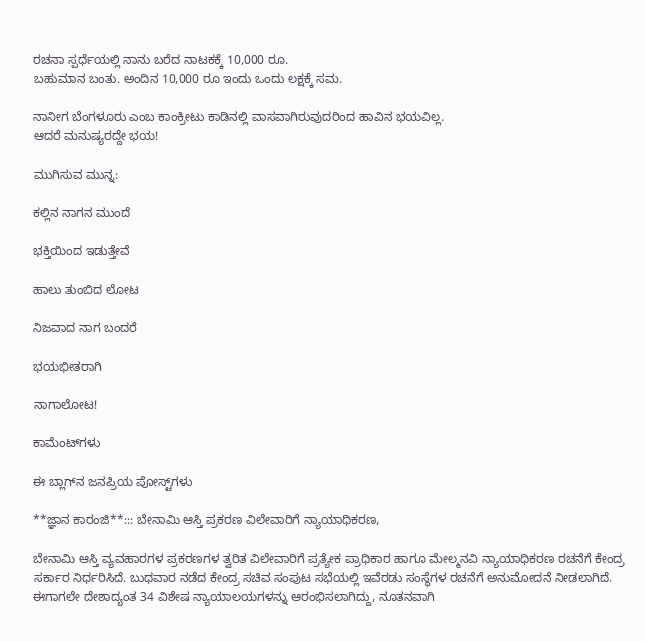ರಚನಾ ಸ್ಪರ್ಧೆಯಲ್ಲಿ ನಾನು ಬರೆದ ನಾಟಕಕ್ಕೆ 10,000 ರೂ.
ಬಹುಮಾನ ಬಂತು. ಅಂದಿನ 10,000 ರೂ ಇಂದು ಒಂದು ಲಕ್ಷಕ್ಕೆ ಸಮ.

ನಾನೀಗ ಬೆಂಗಳೂರು ಎಂಬ ಕಾಂಕ್ರೀಟು ಕಾಡಿನಲ್ಲಿ ವಾಸವಾಗಿರುವುದರಿಂದ ಹಾವಿನ ಭಯವಿಲ್ಲ.
ಆದರೆ ಮನುಷ್ಯರದ್ದೇ ಭಯ!

ಮುಗಿಸುವ ಮುನ್ನ:

ಕಲ್ಲಿನ ನಾಗನ ಮುಂದೆ

ಭಕ್ತಿಯಿಂದ ಇಡುತ್ತೇವೆ

ಹಾಲು ತುಂಬಿದ ಲೋಟ

ನಿಜವಾದ ನಾಗ ಬಂದರೆ

ಭಯಭೀತರಾಗಿ

ನಾಗಾಲೋಟ!

ಕಾಮೆಂಟ್‌ಗಳು

ಈ ಬ್ಲಾಗ್‌ನ ಜನಪ್ರಿಯ ಪೋಸ್ಟ್‌ಗಳು

**ಜ್ಞಾನ ಕಾರಂಜಿ**::: ಬೇನಾಮಿ ಆಸ್ತಿ ಪ್ರಕರಣ ವಿಲೇವಾರಿಗೆ ನ್ಯಾಯಾಧಿಕರಣ,

ಬೇನಾಮಿ ಆಸ್ತಿ ವ್ಯವಹಾರಗಳ ಪ್ರಕರಣಗಳ ತ್ವರಿತ ವಿಲೇವಾರಿಗೆ ಪ್ರತ್ಯೇಕ ಪ್ರಾಧಿಕಾರ ಹಾಗೂ ಮೇಲ್ಮನವಿ ನ್ಯಾಯಾಧಿಕರಣ ರಚನೆಗೆ ಕೇಂದ್ರ ಸರ್ಕಾರ ನಿರ್ಧರಿಸಿದೆ. ಬುಧವಾರ ನಡೆದ ಕೇಂದ್ರ ಸಚಿವ ಸಂಪುಟ ಸಭೆಯಲ್ಲಿ ಇವೆರಡು ಸಂಸ್ಥೆಗಳ ರಚನೆಗೆ ಅನುಮೋದನೆ ನೀಡಲಾಗಿದೆ. ಈಗಾಗಲೇ ದೇಶಾದ್ಯಂತ 34 ವಿಶೇಷ ನ್ಯಾಯಾಲಯಗಳನ್ನು ಆರಂಭಿಸಲಾಗಿದ್ದು, ನೂತನವಾಗಿ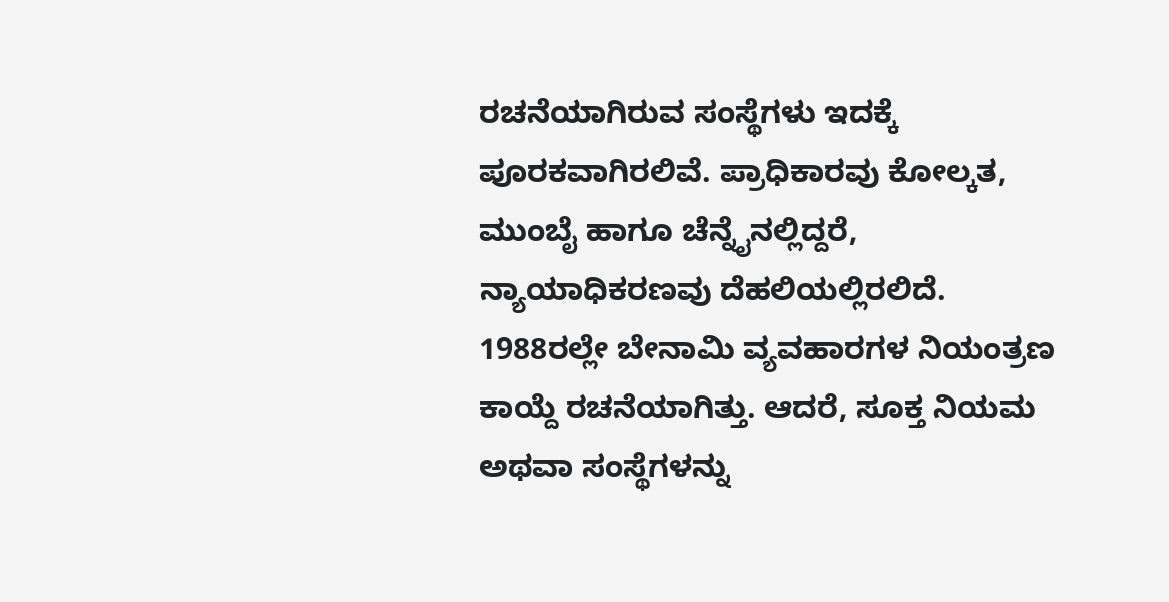ರಚನೆಯಾಗಿರುವ ಸಂಸ್ಥೆಗಳು ಇದಕ್ಕೆ ಪೂರಕವಾಗಿರಲಿವೆ. ಪ್ರಾಧಿಕಾರವು ಕೋಲ್ಕತ, ಮುಂಬೈ ಹಾಗೂ ಚೆನ್ನೈನಲ್ಲಿದ್ದರೆ, ನ್ಯಾಯಾಧಿಕರಣವು ದೆಹಲಿಯಲ್ಲಿರಲಿದೆ. 1988ರಲ್ಲೇ ಬೇನಾಮಿ ವ್ಯವಹಾರಗಳ ನಿಯಂತ್ರಣ ಕಾಯ್ದೆ ರಚನೆಯಾಗಿತ್ತು. ಆದರೆ, ಸೂಕ್ತ ನಿಯಮ ಅಥವಾ ಸಂಸ್ಥೆಗಳನ್ನು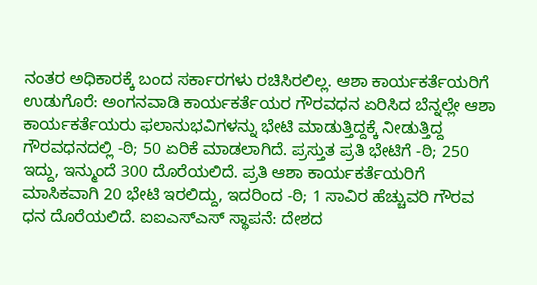ನಂತರ ಅಧಿಕಾರಕ್ಕೆ ಬಂದ ಸರ್ಕಾರಗಳು ರಚಿಸಿರಲಿಲ್ಲ. ಆಶಾ ಕಾರ್ಯಕರ್ತೆಯರಿಗೆ ಉಡುಗೊರೆ: ಅಂಗನವಾಡಿ ಕಾರ್ಯಕರ್ತೆಯರ ಗೌರವಧನ ಏರಿಸಿದ ಬೆನ್ನಲ್ಲೇ ಆಶಾ ಕಾರ್ಯಕರ್ತೆಯರು ಫಲಾನುಭವಿಗಳನ್ನು ಭೇಟಿ ಮಾಡುತ್ತಿದ್ದಕ್ಕೆ ನೀಡುತ್ತಿದ್ದ ಗೌರವಧನದಲ್ಲಿ -ಠಿ; 50 ಏರಿಕೆ ಮಾಡಲಾಗಿದೆ. ಪ್ರಸ್ತುತ ಪ್ರತಿ ಭೇಟಿಗೆ -ಠಿ; 250 ಇದ್ದು, ಇನ್ಮುಂದೆ 300 ದೊರೆಯಲಿದೆ. ಪ್ರತಿ ಆಶಾ ಕಾರ್ಯಕರ್ತೆಯರಿಗೆ ಮಾಸಿಕವಾಗಿ 20 ಭೇಟಿ ಇರಲಿದ್ದು, ಇದರಿಂದ -ಠಿ; 1 ಸಾವಿರ ಹೆಚ್ಚುವರಿ ಗೌರವ ಧನ ದೊರೆಯಲಿದೆ. ಐಐಎಸ್ಎಸ್ ಸ್ಥಾಪನೆ: ದೇಶದ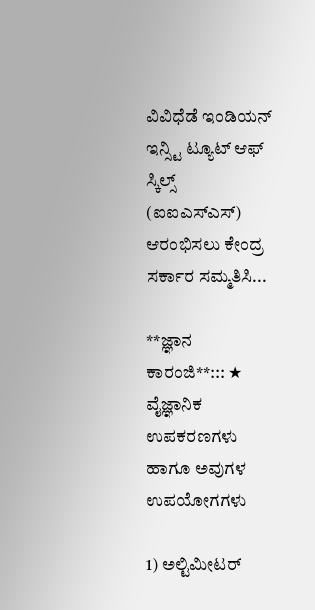ವಿವಿಧೆಡೆ ಇಂಡಿಯನ್ ಇನ್ಸ್ಟಿ ಟ್ಯೂಟ್ ಆಫ್ ಸ್ಕಿಲ್ಸ್ (ಐಐಎಸ್ಎಸ್) ಆರಂಭಿಸಲು ಕೇಂದ್ರ ಸರ್ಕಾರ ಸಮ್ಮತಿಸಿ...

**ಜ್ಞಾನ ಕಾರಂಜಿ**::: ★ ವೈಜ್ಞಾನಿಕ ಉಪಕರಣಗಳು ಹಾಗೂ ಅವುಗಳ ಉಪಯೋಗಗಳು

1) ಅಲ್ಟಿಮೀಟರ್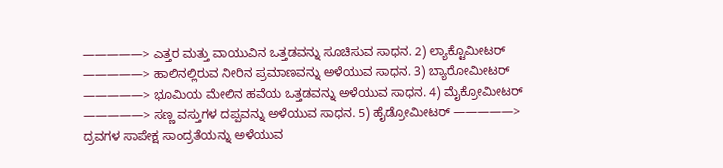—————> ಎತ್ತರ ಮತ್ತು ವಾಯುವಿನ ಒತ್ತಡವನ್ನು ಸೂಚಿಸುವ ಸಾಧನ. 2) ಲ್ಯಾಕ್ಟೊಮೀಟರ್ —————> ಹಾಲಿನಲ್ಲಿರುವ ನೀರಿನ ಪ್ರಮಾಣವನ್ನು ಅಳೆಯುವ ಸಾಧನ. 3) ಬ್ಯಾರೋಮೀಟರ್ —————> ಭೂಮಿಯ ಮೇಲಿನ ಹವೆಯ ಒತ್ತಡವನ್ನು ಅಳೆಯುವ ಸಾಧನ. 4) ಮೈಕ್ರೋಮೀಟರ್ —————> ಸಣ್ಣ ವಸ್ತುಗಳ ದಪ್ಪವನ್ನು ಅಳೆಯುವ ಸಾಧನ. 5) ಹೈಡ್ರೋಮೀಟರ್ —————> ದ್ರವಗಳ ಸಾಪೇಕ್ಷ ಸಾಂದ್ರತೆಯನ್ನು ಅಳೆಯುವ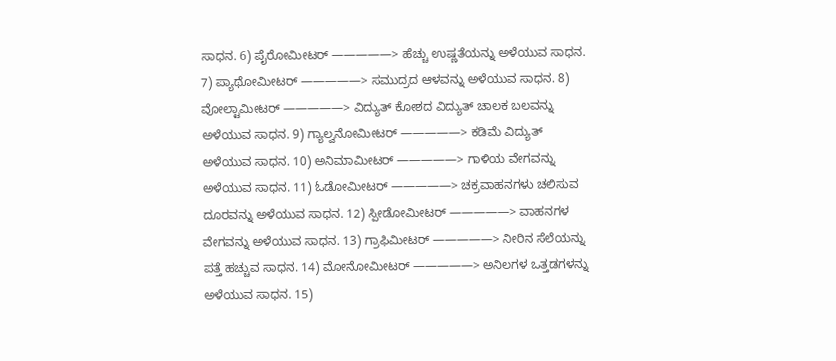ಸಾಧನ. 6) ಪೈರೋಮೀಟರ್ —————> ಹೆಚ್ಚು ಉಷ್ಣತೆಯನ್ನು ಅಳೆಯುವ ಸಾಧನ. 7) ಪ್ಯಾಥೋಮೀಟರ್ —————> ಸಮುದ್ರದ ಆಳವನ್ನು ಅಳೆಯುವ ಸಾಧನ. 8) ವೋಲ್ಟಾಮೀಟರ್ —————> ವಿದ್ಯುತ್ ಕೋಶದ ವಿದ್ಯುತ್ ಚಾಲಕ ಬಲವನ್ನು ಅಳೆಯುವ ಸಾಧನ. 9) ಗ್ಯಾಲ್ವನೋಮೀಟರ್ —————> ಕಡಿಮೆ ವಿದ್ಯುತ್ ಅಳೆಯುವ ಸಾಧನ. 10) ಅನಿಮಾಮೀಟರ್ —————> ಗಾಳಿಯ ವೇಗವನ್ನು ಅಳೆಯುವ ಸಾಧನ. 11) ಓಡೋಮೀಟರ್ —————> ಚಕ್ರವಾಹನಗಳು ಚಲಿಸುವ ದೂರವನ್ನು ಅಳೆಯುವ ಸಾಧನ. 12) ಸ್ಪೀಡೋಮೀಟರ್ —————> ವಾಹನಗಳ ವೇಗವನ್ನು ಅಳೆಯುವ ಸಾಧನ. 13) ಗ್ರಾಫಿಮೀಟರ್ —————> ನೀರಿನ ಸೆಲೆಯನ್ನು ಪತ್ತೆ ಹಚ್ಚುವ ಸಾಧನ. 14) ಮೋನೋಮೀಟರ್ —————> ಅನಿಲಗಳ ಒತ್ತಡಗಳನ್ನು ಅಳೆಯುವ ಸಾಧನ. 15)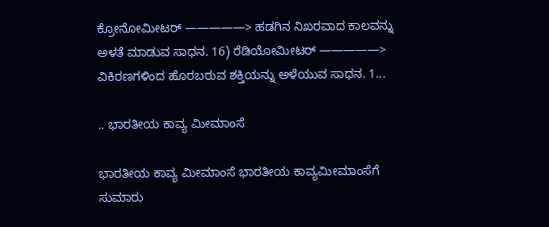ಕ್ರೋನೋಮೀಟರ್ —————> ಹಡಗಿನ ನಿಖರವಾದ ಕಾಲವನ್ನು ಅಳತೆ ಮಾಡುವ ಸಾಧನ. 16) ರೆಡಿಯೋಮೀಟರ್ —————> ವಿಕಿರಣಗಳಿಂದ ಹೊರಬರುವ ಶಕ್ತಿಯನ್ನು ಅಳೆಯುವ ಸಾಧನ. 1...

.. ಭಾರತೀಯ ಕಾವ್ಯ ಮೀಮಾಂಸೆ

ಭಾರತೀಯ ಕಾವ್ಯ ಮೀಮಾಂಸೆ ಭಾರತೀಯ ಕಾವ್ಯಮೀಮಾಂಸೆಗೆ ಸುಮಾರು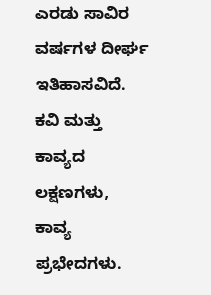ಎರಡು ಸಾವಿರ ವರ್ಷಗಳ ದೀರ್ಘ ಇತಿಹಾಸವಿದೆ. ಕವಿ ಮತ್ತು ಕಾವ್ಯದ ಲಕ್ಷಣಗಳು, ಕಾವ್ಯ ಪ್ರಭೇದಗಳು.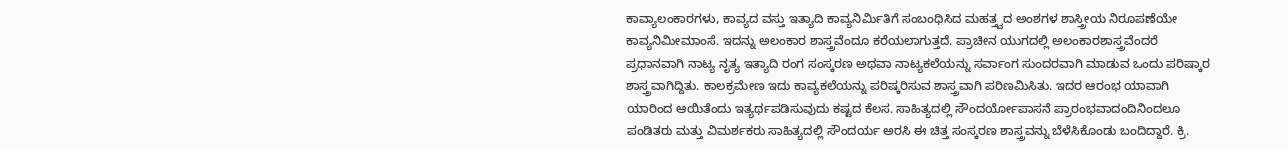ಕಾವ್ಯಾಲಂಕಾರಗಳು, ಕಾವ್ಯದ ವಸ್ತು ಇತ್ಯಾದಿ ಕಾವ್ಯನಿರ್ಮಿತಿಗೆ ಸಂಬಂಧಿಸಿದ ಮಹತ್ತ್ವದ ಅಂಶಗಳ ಶಾಸ್ತ್ರೀಯ ನಿರೂಪಣೆಯೇ ಕಾವ್ಯನಿಮೀಮಾಂಸೆ. ಇದನ್ನು ಅಲಂಕಾರ ಶಾಸ್ತ್ರವೆಂದೂ ಕರೆಯಲಾಗುತ್ತದೆ. ಪ್ರಾಚೀನ ಯುಗದಲ್ಲಿ ಅಲಂಕಾರಶಾಸ್ತ್ರವೆಂದರೆ ಪ್ರಧಾನವಾಗಿ ನಾಟ್ಯ ನೃತ್ಯ ಇತ್ಯಾದಿ ರಂಗ ಸಂಸ್ಕರಣ ಅಥವಾ ನಾಟ್ಯಕಲೆಯನ್ನು ಸರ್ವಾಂಗ ಸುಂದರವಾಗಿ ಮಾಡುವ ಒಂದು ಪರಿಷ್ಕಾರ ಶಾಸ್ತ್ರವಾಗಿದ್ದಿತು. ಕಾಲಕ್ರಮೇಣ ಇದು ಕಾವ್ಯಕಲೆಯನ್ನು ಪರಿಷ್ಕರಿಸುವ ಶಾಸ್ತ್ರವಾಗಿ ಪರಿಣಮಿಸಿತು. ಇದರ ಆರಂಭ ಯಾವಾಗಿ ಯಾರಿಂದ ಆಯಿತೆಂದು ಇತ್ಯರ್ಥಪಡಿಸುವುದು ಕಷ್ಟದ ಕೆಲಸ. ಸಾಹಿತ್ಯದಲ್ಲಿ ಸೌಂದರ್ಯೋಪಾಸನೆ ಪ್ರಾರಂಭವಾದಂದಿನಿಂದಲೂ ಪಂಡಿತರು ಮತ್ತು ವಿಮರ್ಶಕರು ಸಾಹಿತ್ಯದಲ್ಲಿ ಸೌಂದರ್ಯ ಅರಸಿ ಈ ಚಿತ್ತ ಸಂಸ್ಕರಣ ಶಾಸ್ತ್ರವನ್ನು ಬೆಳೆಸಿಕೊಂಡು ಬಂದಿದ್ದಾರೆ. ಕ್ರಿ.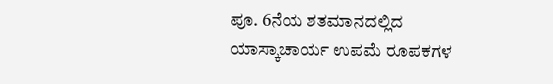ಪೂ. 6ನೆಯ ಶತಮಾನದಲ್ಲಿದ ಯಾಸ್ಕಾಚಾರ್ಯ ಉಪಮೆ ರೂಪಕಗಳ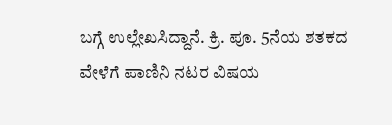ಬಗ್ಗೆ ಉಲ್ಲೇಖಸಿದ್ದಾನೆ. ಕ್ರಿ. ಪೂ. 5ನೆಯ ಶತಕದ ವೇಳೆಗೆ ಪಾಣಿನಿ ನಟರ ವಿಷಯ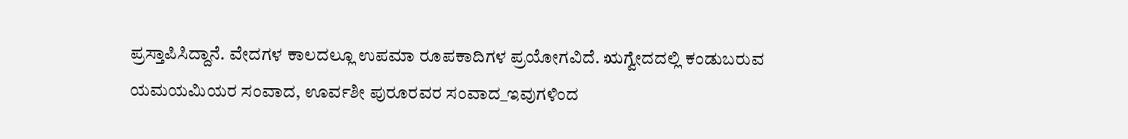ಪ್ರಸ್ತಾಪಿಸಿದ್ದಾನೆ. ವೇದಗಳ ಕಾಲದಲ್ಲೂ ಉಪಮಾ ರೂಪಕಾದಿಗಳ ಪ್ರಯೋಗವಿದೆ. ಋಗ್ವೇದದಲ್ಲಿ ಕಂಡುಬರುವ ಯಮಯಮಿಯರ ಸಂವಾದ, ಊರ್ವಶೀ ಪುರೂರವರ ಸಂವಾದ_ಇವುಗಳಿಂದ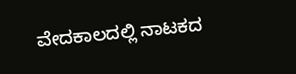ವೇದಕಾಲದಲ್ಲಿ ನಾಟಕದ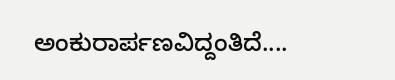ಅಂಕುರಾರ್ಪಣವಿದ್ದಂತಿದೆ....